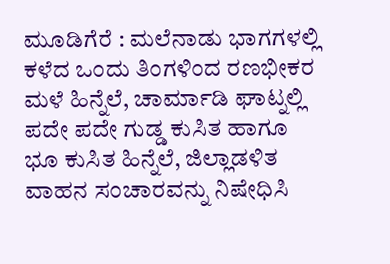ಮೂಡಿಗೆರೆ : ಮಲೆನಾಡು ಭಾಗಗಳಲ್ಲಿ ಕಳೆದ ಒಂದು ತಿಂಗಳಿಂದ ರಣಭೀಕರ ಮಳೆ ಹಿನ್ನೆಲೆ, ಚಾರ್ಮಾಡಿ ಘಾಟ್ನಲ್ಲಿ ಪದೇ ಪದೇ ಗುಡ್ಡ ಕುಸಿತ ಹಾಗೂ ಭೂ ಕುಸಿತ ಹಿನ್ನೆಲೆ, ಜಿಲ್ಲಾಡಳಿತ ವಾಹನ ಸಂಚಾರವನ್ನು ನಿಷೇಧಿಸಿ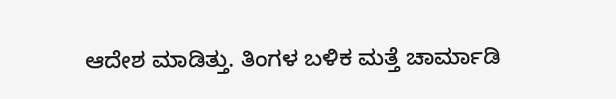ಆದೇಶ ಮಾಡಿತ್ತು. ತಿಂಗಳ ಬಳಿಕ ಮತ್ತೆ ಚಾರ್ಮಾಡಿ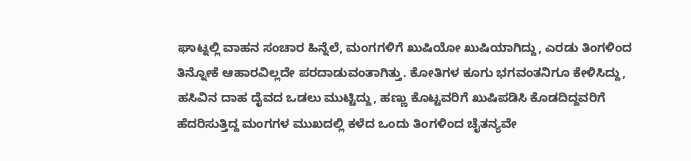ಘಾಟ್ನಲ್ಲಿ ವಾಹನ ಸಂಚಾರ ಹಿನ್ನೆಲೆ, ಮಂಗಗಳಿಗೆ ಖುಷಿಯೋ ಖುಷಿಯಾಗಿದ್ದು, ಎರಡು ತಿಂಗಳಿಂದ ತಿನ್ನೋಕೆ ಆಹಾರವಿಲ್ಲದೇ ಪರದಾಡುವಂತಾಗಿತ್ತು. ಕೋತಿಗಳ ಕೂಗು ಭಗವಂತನಿಗೂ ಕೇಳಿಸಿದ್ದು, ಹಸಿವಿನ ದಾಹ ದೈವದ ಒಡಲು ಮುಟ್ಟಿದ್ದು, ಹಣ್ಣು ಕೊಟ್ಟವರಿಗೆ ಖುಷಿಪಡಿಸಿ ಕೊಡದಿದ್ದವರಿಗೆ ಹೆದರಿಸುತ್ತಿದ್ದ ಮಂಗಗಳ ಮುಖದಲ್ಲಿ ಕಳೆದ ಒಂದು ತಿಂಗಳಿಂದ ಚೈತನ್ಯವೇ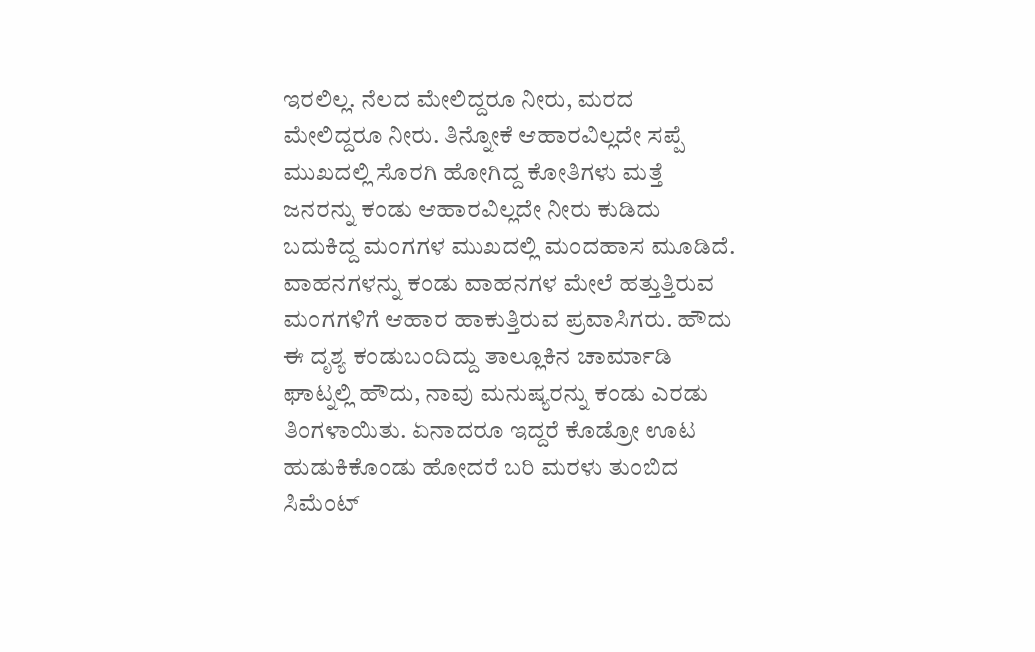ಇರಲಿಲ್ಲ. ನೆಲದ ಮೇಲಿದ್ದರೂ ನೀರು, ಮರದ ಮೇಲಿದ್ದರೂ ನೀರು. ತಿನ್ನೋಕೆ ಆಹಾರವಿಲ್ಲದೇ ಸಪ್ಪೆ ಮುಖದಲ್ಲಿ ಸೊರಗಿ ಹೋಗಿದ್ದ ಕೋತಿಗಳು ಮತ್ತೆ ಜನರನ್ನು ಕಂಡು ಆಹಾರವಿಲ್ಲದೇ ನೀರು ಕುಡಿದು ಬದುಕಿದ್ದ ಮಂಗಗಳ ಮುಖದಲ್ಲಿ ಮಂದಹಾಸ ಮೂಡಿದೆ. ವಾಹನಗಳನ್ನು ಕಂಡು ವಾಹನಗಳ ಮೇಲೆ ಹತ್ತುತ್ತಿರುವ ಮಂಗಗಳಿಗೆ ಆಹಾರ ಹಾಕುತ್ತಿರುವ ಪ್ರವಾಸಿಗರು. ಹೌದು ಈ ದೃಶ್ಯ ಕಂಡುಬಂದಿದ್ದು ತಾಲ್ಲೂಕಿನ ಚಾರ್ಮಾಡಿ ಘಾಟ್ನಲ್ಲಿ ಹೌದು, ನಾವು ಮನುಷ್ಯರನ್ನು ಕಂಡು ಎರಡು ತಿಂಗಳಾಯಿತು. ಏನಾದರೂ ಇದ್ದರೆ ಕೊಡ್ರೋ ಊಟ ಹುಡುಕಿಕೊಂಡು ಹೋದರೆ ಬರಿ ಮರಳು ತುಂಬಿದ ಸಿಮೆಂಟ್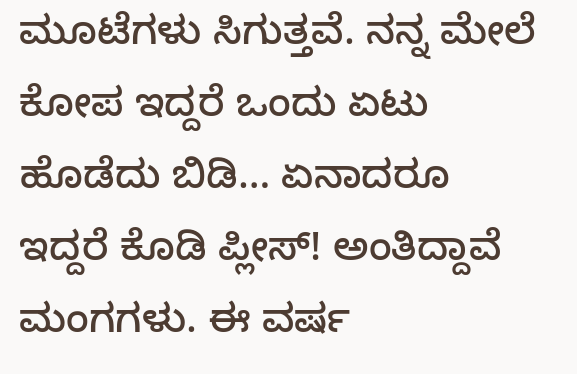ಮೂಟೆಗಳು ಸಿಗುತ್ತವೆ. ನನ್ನ ಮೇಲೆ ಕೋಪ ಇದ್ದರೆ ಒಂದು ಏಟು ಹೊಡೆದು ಬಿಡಿ… ಏನಾದರೂ ಇದ್ದರೆ ಕೊಡಿ ಪ್ಲೀಸ್! ಅಂತಿದ್ದಾವೆ ಮಂಗಗಳು. ಈ ವರ್ಷ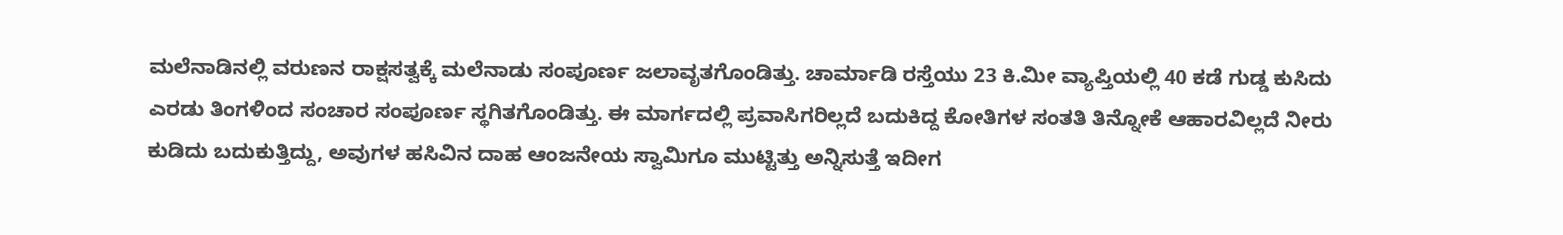ಮಲೆನಾಡಿನಲ್ಲಿ ವರುಣನ ರಾಕ್ಷಸತ್ವಕ್ಕೆ ಮಲೆನಾಡು ಸಂಪೂರ್ಣ ಜಲಾವೃತಗೊಂಡಿತ್ತು. ಚಾರ್ಮಾಡಿ ರಸ್ತೆಯು 23 ಕಿ.ಮೀ ವ್ಯಾಪ್ತಿಯಲ್ಲಿ 40 ಕಡೆ ಗುಡ್ಡ ಕುಸಿದು ಎರಡು ತಿಂಗಳಿಂದ ಸಂಚಾರ ಸಂಪೂರ್ಣ ಸ್ಥಗಿತಗೊಂಡಿತ್ತು. ಈ ಮಾರ್ಗದಲ್ಲಿ ಪ್ರವಾಸಿಗರಿಲ್ಲದೆ ಬದುಕಿದ್ದ ಕೋತಿಗಳ ಸಂತತಿ ತಿನ್ನೋಕೆ ಆಹಾರವಿಲ್ಲದೆ ನೀರು ಕುಡಿದು ಬದುಕುತ್ತಿದ್ದು, ಅವುಗಳ ಹಸಿವಿನ ದಾಹ ಆಂಜನೇಯ ಸ್ವಾಮಿಗೂ ಮುಟ್ಟಿತ್ತು ಅನ್ನಿಸುತ್ತೆ ಇದೀಗ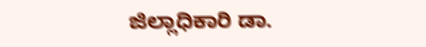ಜಿಲ್ಲಾಧಿಕಾರಿ ಡಾ.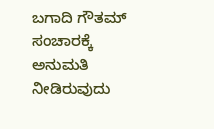ಬಗಾದಿ ಗೌತಮ್ ಸಂಚಾರಕ್ಕೆ ಅನುಮತಿ ನೀಡಿರುವುದು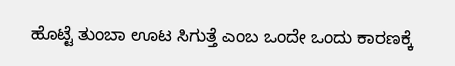ಹೊಟ್ಟೆ ತುಂಬಾ ಊಟ ಸಿಗುತ್ತೆ ಎಂಬ ಒಂದೇ ಒಂದು ಕಾರಣಕ್ಕೆ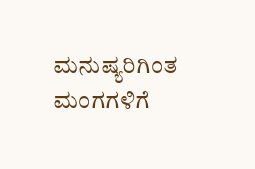ಮನುಷ್ಯರಿಗಿಂತ ಮಂಗಗಳಿಗೆ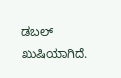ಡಬಲ್ ಖುಷಿಯಾಗಿದೆ.